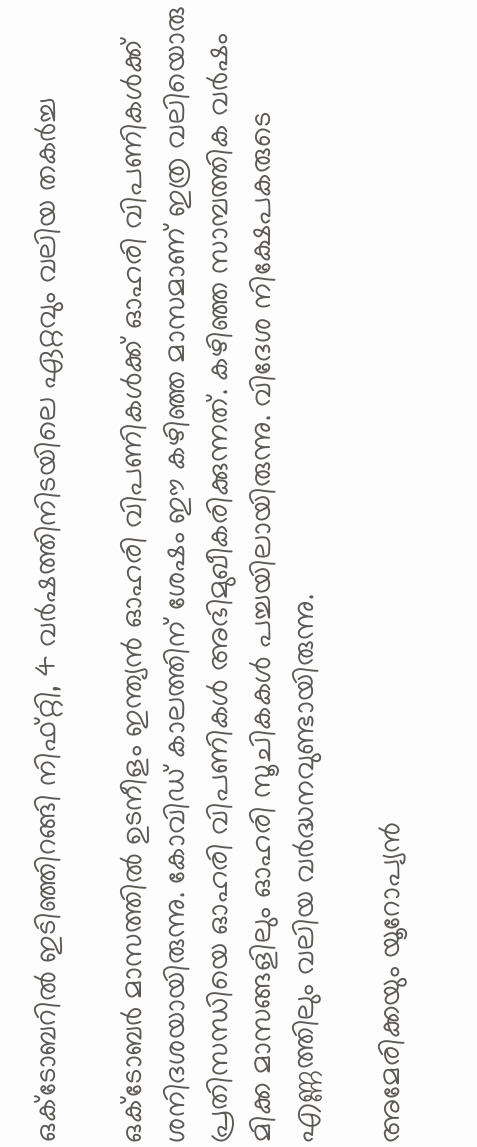ഒക്ടോബറിൽ ഇടിഞ്ഞിറങ്ങി നിഫ്റ്റി, 4 വർഷത്തിനിടയിലെ ഏറ്റവും വലിയ തകർച്ച

ഒക്ടോബർ മാസത്തിൽ ഉടനീളം ഇന്ത്യൻ ഓഹരി വിപണികൾക്ക് ഓഹരി വിപണികൾക്ക് ശനിദശയായിരുന്നു. കോവിഡ് കാലത്തിന് ശേഷം ഈ കഴിഞ്ഞ മാസമാണ് ഇത്ര വലിയൊരു പ്രതിസന്ധിയെ ഓഹരി വിപണികൾ അഭിമുഖീകരിക്കുന്നത്. കഴിഞ്ഞ സാമ്പത്തിക വർഷം മിക്ക മാസങ്ങളിലും ഓഹരി സൂചികകൾ പച്ചയിലായിരുന്നു. വിദേശ നിക്ഷേപകരുടെ എണ്ണത്തിലും വലിയ വർദ്ധനവുണ്ടായിരുന്നു.

അമേരിക്കയും യൂറോപ്യൻ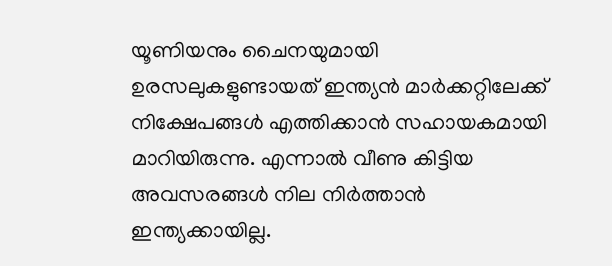യൂണിയനും ചൈനയുമായി ഉരസലുകളുണ്ടായത് ഇന്ത്യൻ മാർക്കറ്റിലേക്ക് നിക്ഷേപങ്ങൾ എത്തിക്കാൻ സഹായകമായി മാറിയിരുന്നു. എന്നാൽ വീണു കിട്ടിയ അവസരങ്ങൾ നില നിർത്താൻ ഇന്ത്യക്കായില്ല.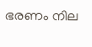ഭരണം നില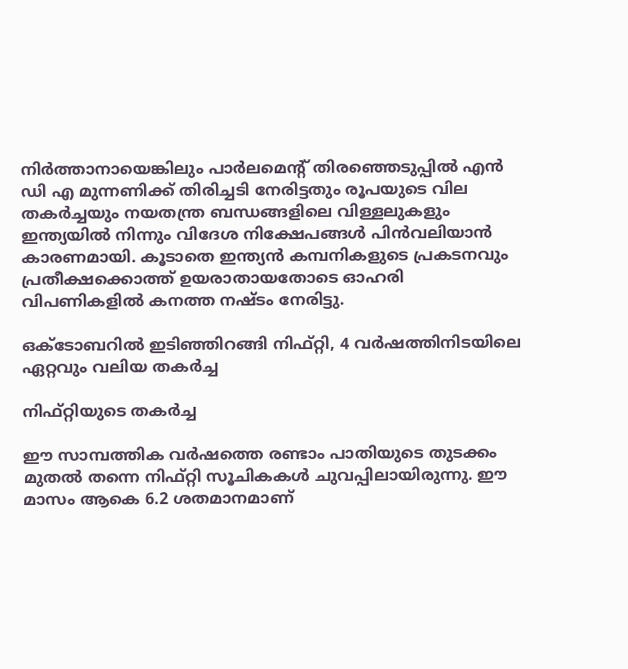നിർത്താനായെങ്കിലും പാർലമെൻ്റ് തിരഞ്ഞെടുപ്പിൽ എൻ ഡി എ മുന്നണിക്ക് തിരിച്ചടി നേരിട്ടതും രൂപയുടെ വില തകർച്ചയും നയതന്ത്ര ബന്ധങ്ങളിലെ വിള്ളലുകളും ഇന്ത്യയിൽ നിന്നും വിദേശ നിക്ഷേപങ്ങൾ പിൻവലിയാൻ കാരണമായി. കൂടാതെ ഇന്ത്യൻ കമ്പനികളുടെ പ്രകടനവും പ്രതീക്ഷക്കൊത്ത് ഉയരാതായതോടെ ഓഹരി വിപണികളിൽ കനത്ത നഷ്ടം നേരിട്ടു.

ഒക്ടോബറിൽ ഇടിഞ്ഞിറങ്ങി നിഫ്റ്റി, 4 വർഷത്തിനിടയിലെ ഏറ്റവും വലിയ തകർച്ച

നിഫ്റ്റിയുടെ തകർച്ച

ഈ സാമ്പത്തിക വർഷത്തെ രണ്ടാം പാതിയുടെ തുടക്കം മുതൽ തന്നെ നിഫ്റ്റി സൂചികകൾ ചുവപ്പിലായിരുന്നു. ഈ മാസം ആകെ 6.2 ശതമാനമാണ്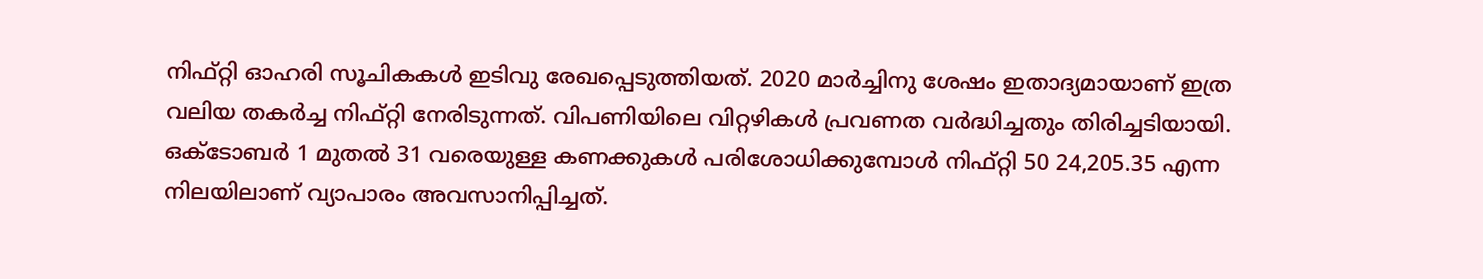നിഫ്റ്റി ഓഹരി സൂചികകൾ ഇടിവു രേഖപ്പെടുത്തിയത്. 2020 മാർച്ചിനു ശേഷം ഇതാദ്യമായാണ് ഇത്ര വലിയ തകർച്ച നിഫ്റ്റി നേരിടുന്നത്. വിപണിയിലെ വിറ്റഴികൾ പ്രവണത വർദ്ധിച്ചതും തിരിച്ചടിയായി. ഒക്ടോബർ 1 മുതൽ 31 വരെയുള്ള കണക്കുകൾ പരിശോധിക്കുമ്പോൾ നിഫ്റ്റി 50 24,205.35 എന്ന നിലയിലാണ് വ്യാപാരം അവസാനിപ്പിച്ചത്.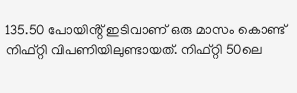135.50 പോയിൻ്റ് ഇടിവാണ് ഒരു മാസം കൊണ്ട് നിഫ്റ്റി വിപണിയിലുണ്ടായത്. നിഫ്റ്റി 50ലെ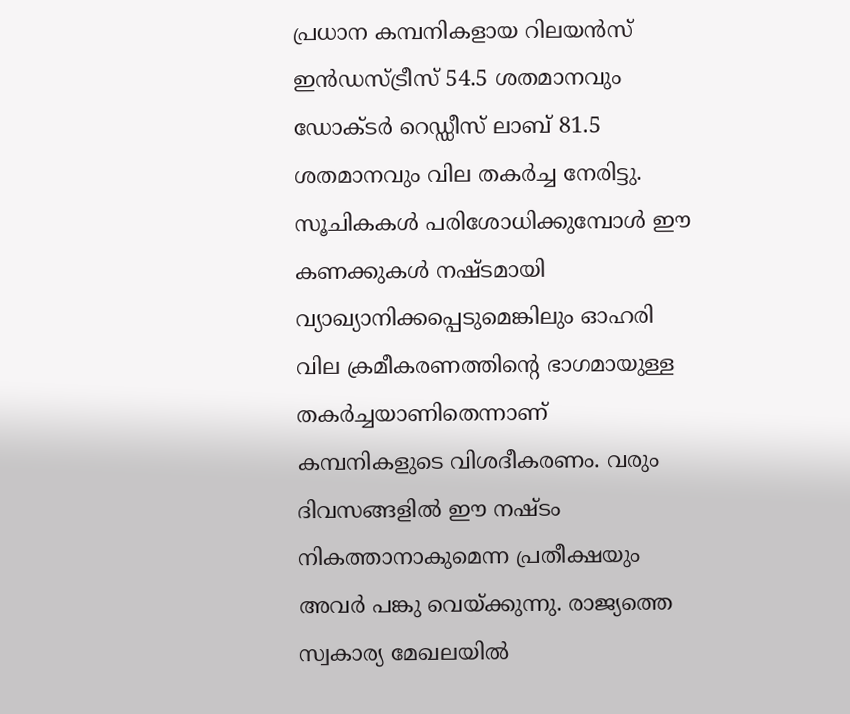പ്രധാന കമ്പനികളായ റിലയൻസ് ഇൻഡസ്ട്രീസ് 54.5 ശതമാനവും ഡോക്ടർ റെഡ്ഡീസ് ലാബ് 81.5 ശതമാനവും വില തകർച്ച നേരിട്ടു. സൂചികകൾ പരിശോധിക്കുമ്പോൾ ഈ കണക്കുകൾ നഷ്ടമായി വ്യാഖ്യാനിക്കപ്പെടുമെങ്കിലും ഓഹരി വില ക്രമീകരണത്തിൻ്റെ ഭാഗമായുള്ള തകർച്ചയാണിതെന്നാണ് കമ്പനികളുടെ വിശദീകരണം. വരും ദിവസങ്ങളിൽ ഈ നഷ്ടം നികത്താനാകുമെന്ന പ്രതീക്ഷയും അവർ പങ്കു വെയ്ക്കുന്നു. രാജ്യത്തെ സ്വകാര്യ മേഖലയിൽ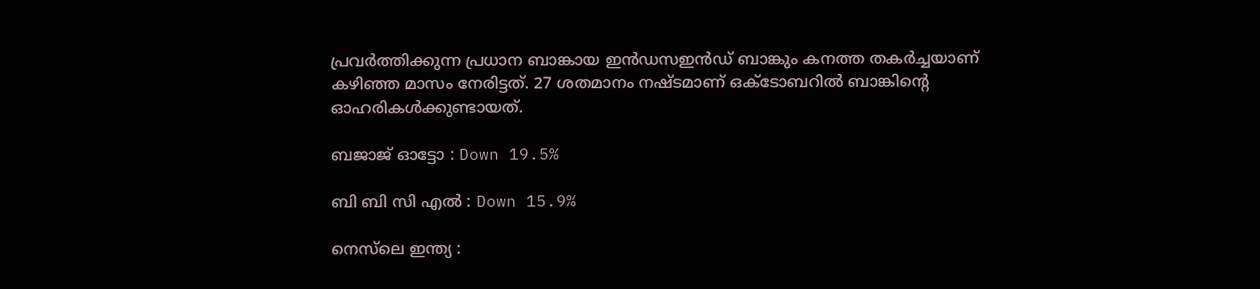പ്രവർത്തിക്കുന്ന പ്രധാന ബാങ്കായ ഇൻഡസഇൻഡ് ബാങ്കും കനത്ത തകർച്ചയാണ് കഴിഞ്ഞ മാസം നേരിട്ടത്. 27 ശതമാനം നഷ്ടമാണ് ഒക്ടോബറിൽ ബാങ്കിൻ്റെ ഓഹരികൾക്കുണ്ടായത്.

ബജാജ് ഓട്ടോ : Down 19.5%

ബി ബി സി എൽ : Down 15.9%

നെസ്‌ലെ ഇന്ത്യ :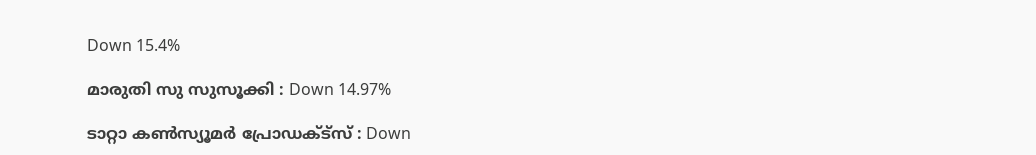Down 15.4%

മാരുതി സു സുസൂക്കി : Down 14.97%

ടാറ്റാ കൺസ്യൂമർ പ്രോഡക്ട്സ് : Down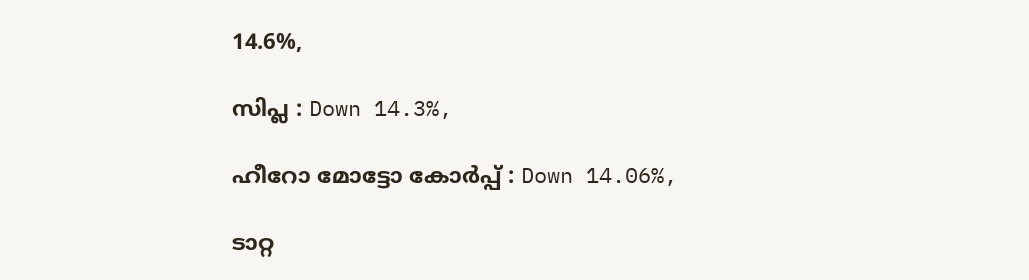14.6%,

സിപ്ല : Down 14.3%,

ഹീറോ മോട്ടോ കോർപ്പ് : Down 14.06%,

ടാറ്റ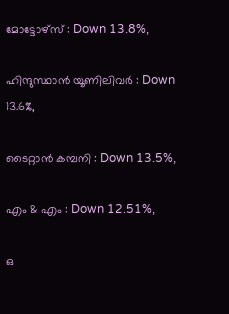മോട്ടോഴ്സ് : Down 13.8%,

ഹിന്ദുസ്ഥാൻ യൂണിലിവർ : Down 13.6%,

ടൈറ്റാൻ കമ്പനി : Down 13.5%,

എം & എം : Down 12.51%,

ഒ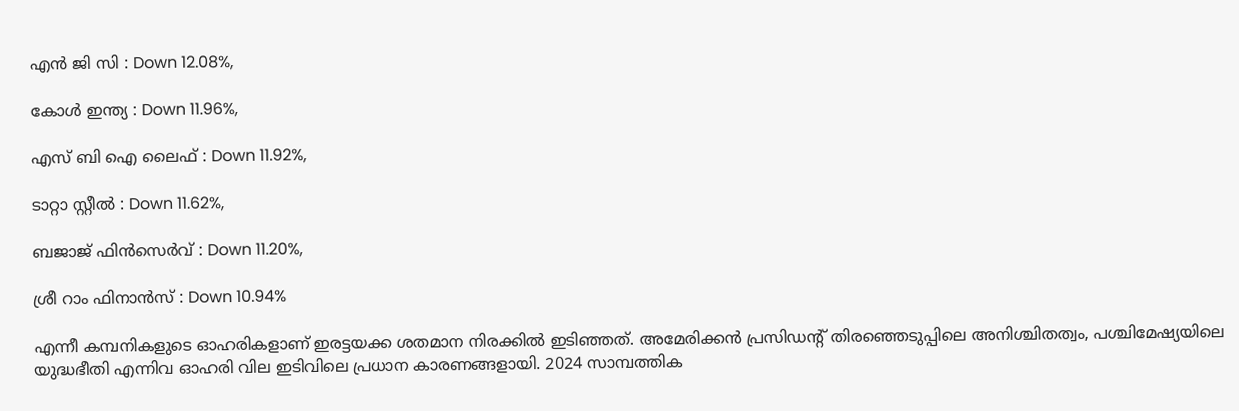എൻ ജി സി : Down 12.08%,

കോൾ ഇന്ത്യ : Down 11.96%,

എസ് ബി ഐ ലൈഫ് : Down 11.92%,

ടാറ്റാ സ്റ്റീൽ : Down 11.62%,

ബജാജ് ഫിൻസെർവ് : Down 11.20%,

ശ്രീ റാം ഫിനാൻസ് : Down 10.94%

എന്നീ കമ്പനികളുടെ ഓഹരികളാണ് ഇരട്ടയക്ക ശതമാന നിരക്കിൽ ഇടിഞ്ഞത്. അമേരിക്കൻ പ്രസിഡൻ്റ് തിരഞ്ഞെടുപ്പിലെ അനിശ്ചിതത്വം, പശ്ചിമേഷ്യയിലെ യുദ്ധഭീതി എന്നിവ ഓഹരി വില ഇടിവിലെ പ്രധാന കാരണങ്ങളായി. 2024 സാമ്പത്തിക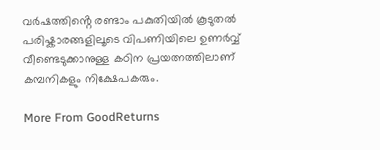വർഷത്തിൻ്റെ രണ്ടാം പകുതിയിൽ കൂടുതൽ പരിഷ്കാരങ്ങളിലൂടെ വിപണിയിലെ ഉണർവ്വ് വീണ്ടെടുക്കാനുള്ള കഠിന പ്രയത്നത്തിലാണ് കമ്പനികളും നിക്ഷേപകരും.

More From GoodReturns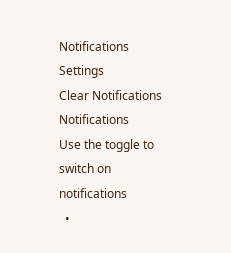Notifications
Settings
Clear Notifications
Notifications
Use the toggle to switch on notifications
  •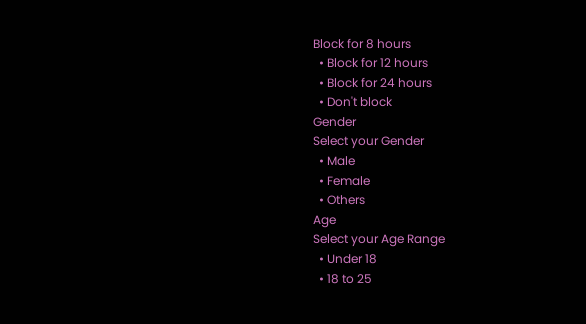Block for 8 hours
  • Block for 12 hours
  • Block for 24 hours
  • Don't block
Gender
Select your Gender
  • Male
  • Female
  • Others
Age
Select your Age Range
  • Under 18
  • 18 to 25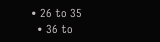• 26 to 35
  • 36 to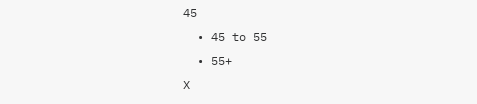45
  • 45 to 55
  • 55+
X